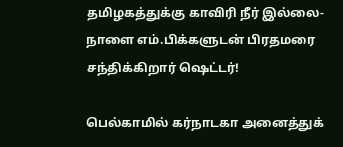தமிழகத்துக்கு காவிரி நீர் இல்லை- நாளை எம்.பிக்களுடன் பிரதமரை சந்திக்கிறார் ஷெட்டர்!

பெல்காமில் கர்நாடகா அனைத்துக்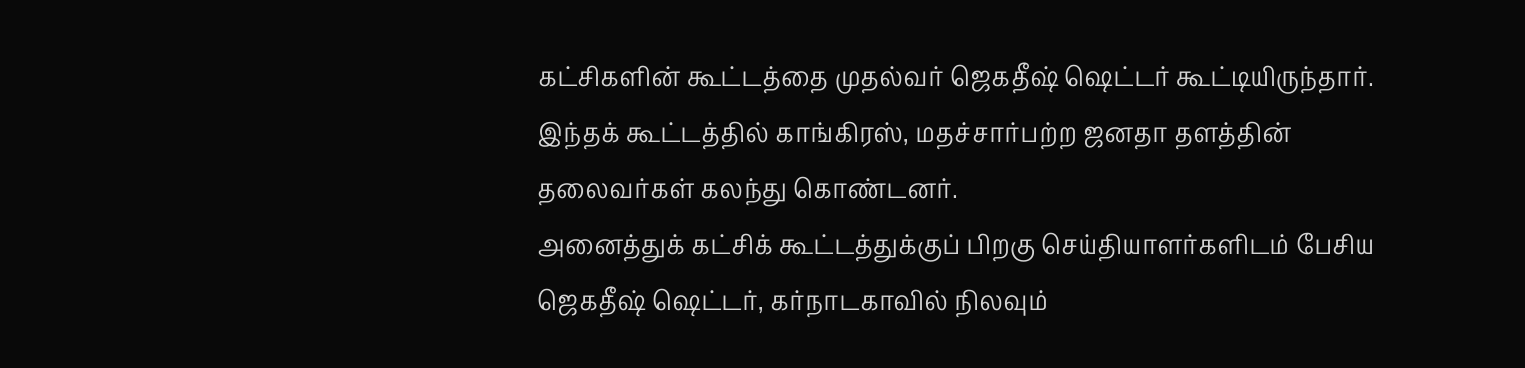கட்சிகளின் கூட்டத்தை முதல்வர் ஜெகதீஷ் ஷெட்டர் கூட்டியிருந்தார். இந்தக் கூட்டத்தில் காங்கிரஸ், மதச்சார்பற்ற ஜனதா தளத்தின் தலைவர்கள் கலந்து கொண்டனர்.
அனைத்துக் கட்சிக் கூட்டத்துக்குப் பிறகு செய்தியாளர்களிடம் பேசிய ஜெகதீஷ் ஷெட்டர், கர்நாடகாவில் நிலவும்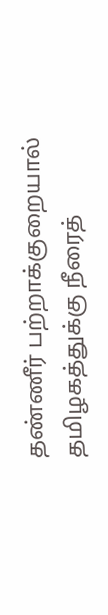தண்ணீர் பற்றாக்குறையால் தமிழகத்துக்கு நீரைத்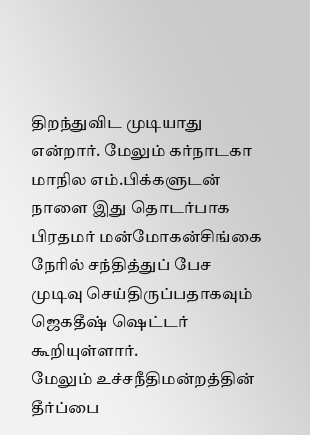திறந்துவிட முடியாது என்றார். மேலும் கர்நாடகா மாநில எம்.பிக்களுடன் நாளை இது தொடர்பாக பிரதமர் மன்மோகன்சிங்கை நேரில் சந்தித்துப் பேச முடிவு செய்திருப்பதாகவும் ஜெகதீஷ் ஷெட்டர் கூறியுள்ளார்.
மேலும் உச்சநீதிமன்றத்தின் தீர்ப்பை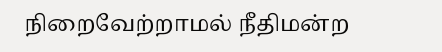நிறைவேற்றாமல் நீதிமன்ற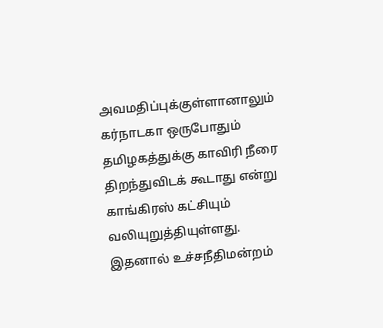அவமதிப்புக்குள்ளானாலும் கர்நாடகா ஒருபோதும் தமிழகத்துக்கு காவிரி நீரை திறந்துவிடக் கூடாது என்று காங்கிரஸ் கட்சியும் வலியுறுத்தியுள்ளது.
இதனால் உச்சநீதிமன்றம்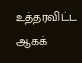உத்தரவிட்ட ஆகக்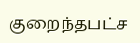குறைந்தபட்ச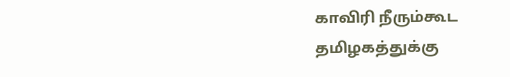காவிரி நீரும்கூட தமிழகத்துக்கு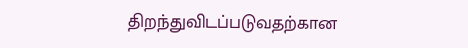திறந்துவிடப்படுவதற்கான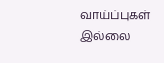வாய்ப்புகள் இல்லை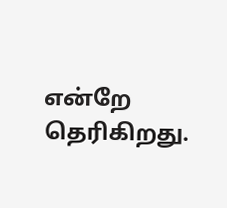என்றே தெரிகிறது.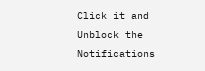Click it and Unblock the Notifications